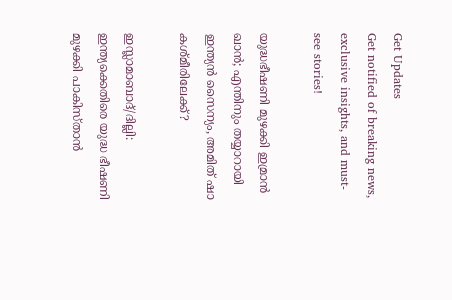Get Updates
Get notified of breaking news, exclusive insights, and must-see stories!

യുദ്ധഭീഷണി മുഴക്കി ഇമ്രാന്‍ ഖാന്‍; എന്തിനും തയ്യാറായി ഇന്ത്യന്‍ സൈന്യം, അമിത് ഷാ കശ്മീരിലേക്ക്?

ഇസ്ലാമാബാദ്/ദില്ലി: ഇന്ത്യക്കെതിരെ യുദ്ധ ഭീഷണി മുഴക്കി പാകിസ്താന്‍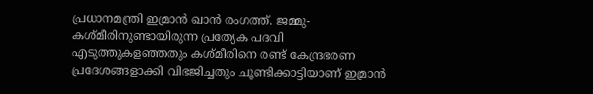പ്രധാനമന്ത്രി ഇമ്രാന്‍ ഖാന്‍ രംഗത്ത്. ജമ്മു-കശ്മീരിനുണ്ടായിരുന്ന പ്രത്യേക പദവി എടുത്തുകളഞ്ഞതും കശ്മീരിനെ രണ്ട് കേന്ദ്രഭരണ പ്രദേശങ്ങളാക്കി വിഭജിച്ചതും ചൂണ്ടിക്കാട്ടിയാണ് ഇമ്രാന്‍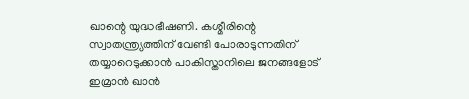ഖാന്റെ യുദ്ധഭീഷണി. കശ്മീരിന്റെ സ്വാതന്ത്ര്യത്തിന് വേണ്ടി പോരാടുന്നതിന് തയ്യാറെടുക്കാന്‍ പാകിസ്താനിലെ ജനങ്ങളോട് ഇമ്രാന്‍ ഖാന്‍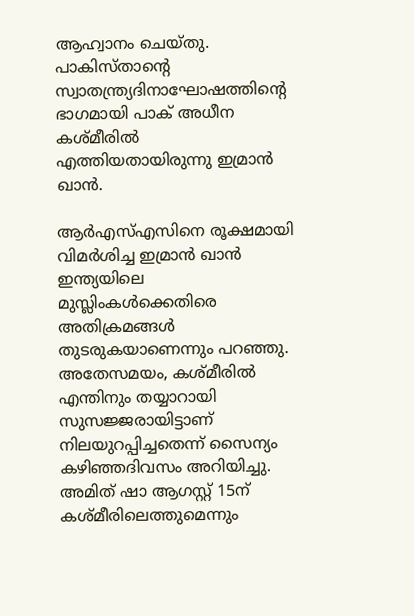ആഹ്വാനം ചെയ്തു. പാകിസ്താന്റെ സ്വാതന്ത്ര്യദിനാഘോഷത്തിന്റെ ഭാഗമായി പാക് അധീന കശ്മീരില്‍ എത്തിയതായിരുന്നു ഇമ്രാന്‍ ഖാന്‍.

ആര്‍എസ്എസിനെ രൂക്ഷമായി വിമര്‍ശിച്ച ഇമ്രാന്‍ ഖാന്‍ ഇന്ത്യയിലെ മുസ്ലിംകള്‍ക്കെതിരെ അതിക്രമങ്ങള്‍ തുടരുകയാണെന്നും പറഞ്ഞു. അതേസമയം, കശ്മീരില്‍ എന്തിനും തയ്യാറായി സുസജ്ജരായിട്ടാണ് നിലയുറപ്പിച്ചതെന്ന് സൈന്യം കഴിഞ്ഞദിവസം അറിയിച്ചു. അമിത് ഷാ ആഗസ്റ്റ് 15ന് കശ്മീരിലെത്തുമെന്നും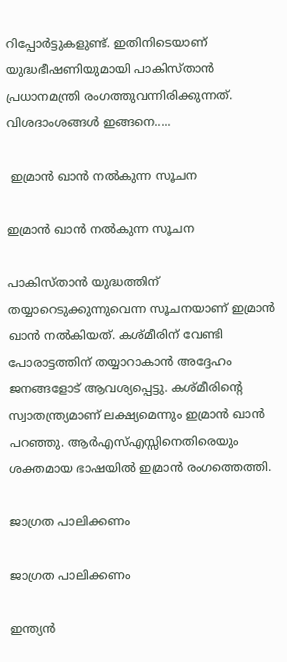റിപ്പോര്‍ട്ടുകളുണ്ട്. ഇതിനിടെയാണ് യുദ്ധഭീഷണിയുമായി പാകിസ്താന്‍ പ്രധാനമന്ത്രി രംഗത്തുവന്നിരിക്കുന്നത്. വിശദാംശങ്ങള്‍ ഇങ്ങനെ.....

 ഇമ്രാന്‍ ഖാന്‍ നല്‍കുന്ന സൂചന

ഇമ്രാന്‍ ഖാന്‍ നല്‍കുന്ന സൂചന

പാകിസ്താന്‍ യുദ്ധത്തിന് തയ്യാറെടുക്കുന്നുവെന്ന സൂചനയാണ് ഇമ്രാന്‍ ഖാന്‍ നല്‍കിയത്. കശ്മീരിന് വേണ്ടി പോരാട്ടത്തിന് തയ്യാറാകാന്‍ അദ്ദേഹം ജനങ്ങളോട് ആവശ്യപ്പെട്ടു. കശ്മീരിന്റെ സ്വാതന്ത്ര്യമാണ് ലക്ഷ്യമെന്നും ഇമ്രാന്‍ ഖാന്‍ പറഞ്ഞു. ആര്‍എസ്എസ്സിനെതിരെയും ശക്തമായ ഭാഷയില്‍ ഇമ്രാന്‍ രംഗത്തെത്തി.

ജാഗ്രത പാലിക്കണം

ജാഗ്രത പാലിക്കണം

ഇന്ത്യന്‍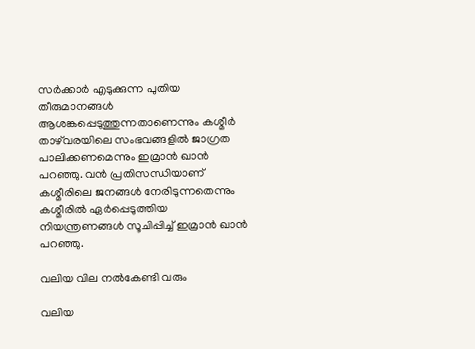സര്‍ക്കാര്‍ എടുക്കുന്ന പുതിയ തീരുമാനങ്ങള്‍ ആശങ്കപ്പെടുത്തുന്നതാണെന്നും കശ്മീര്‍ താഴ്‌വരയിലെ സംഭവങ്ങളില്‍ ജാഗ്രത പാലിക്കണമെന്നും ഇമ്രാന്‍ ഖാന്‍ പറഞ്ഞു. വന്‍ പ്രതിസന്ധിയാണ് കശ്മീരിലെ ജനങ്ങള്‍ നേരിടുന്നതെന്നും കശ്മീരില്‍ ഏര്‍പ്പെടുത്തിയ നിയന്ത്രണങ്ങള്‍ സൂചിപ്പിച്ച് ഇമ്രാന്‍ ഖാന്‍ പറഞ്ഞു.

വലിയ വില നല്‍കേണ്ടി വരും

വലിയ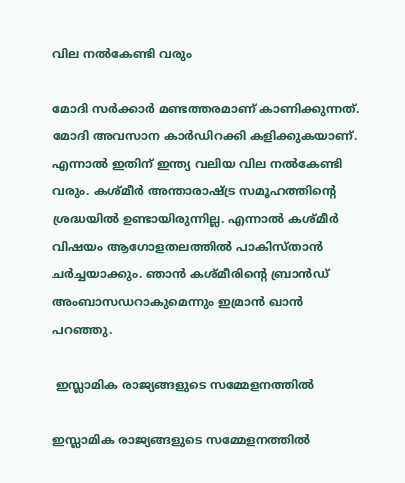വില നല്‍കേണ്ടി വരും

മോദി സര്‍ക്കാര്‍ മണ്ടത്തരമാണ് കാണിക്കുന്നത്. മോദി അവസാന കാര്‍ഡിറക്കി കളിക്കുകയാണ്. എന്നാല്‍ ഇതിന് ഇന്ത്യ വലിയ വില നല്‍കേണ്ടി വരും. കശ്മീര്‍ അന്താരാഷ്ട്ര സമൂഹത്തിന്റെ ശ്രദ്ധയില്‍ ഉണ്ടായിരുന്നില്ല. എന്നാല്‍ കശ്മീര്‍ വിഷയം ആഗോളതലത്തില്‍ പാകിസ്താന്‍ ചര്‍ച്ചയാക്കും. ഞാന്‍ കശ്മീരിന്റെ ബ്രാന്‍ഡ് അംബാസഡറാകുമെന്നും ഇമ്രാന്‍ ഖാന്‍ പറഞ്ഞു.

 ഇസ്ലാമിക രാജ്യങ്ങളുടെ സമ്മേളനത്തില്‍

ഇസ്ലാമിക രാജ്യങ്ങളുടെ സമ്മേളനത്തില്‍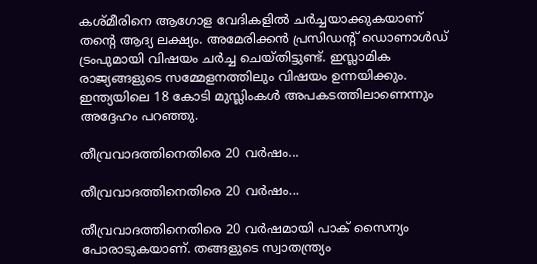കശ്മീരിനെ ആഗോള വേദികളില്‍ ചര്‍ച്ചയാക്കുകയാണ് തന്റെ ആദ്യ ലക്ഷ്യം. അമേരിക്കന്‍ പ്രസിഡന്റ് ഡൊണാള്‍ഡ് ട്രംപുമായി വിഷയം ചര്‍ച്ച ചെയ്തിട്ടുണ്ട്. ഇസ്ലാമിക രാജ്യങ്ങളുടെ സമ്മേളനത്തിലും വിഷയം ഉന്നയിക്കും. ഇന്ത്യയിലെ 18 കോടി മുസ്ലിംകള്‍ അപകടത്തിലാണെന്നും അദ്ദേഹം പറഞ്ഞു.

തീവ്രവാദത്തിനെതിരെ 20 വര്‍ഷം...

തീവ്രവാദത്തിനെതിരെ 20 വര്‍ഷം...

തീവ്രവാദത്തിനെതിരെ 20 വര്‍ഷമായി പാക് സൈന്യം പോരാടുകയാണ്. തങ്ങളുടെ സ്വാതന്ത്ര്യം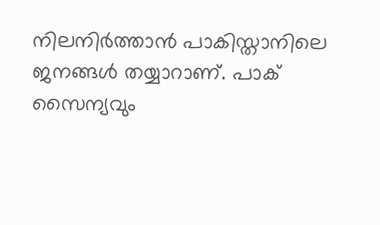നിലനിര്‍ത്താന്‍ പാകിസ്താനിലെ ജനങ്ങള്‍ തയ്യാറാണ്. പാക് സൈന്യവും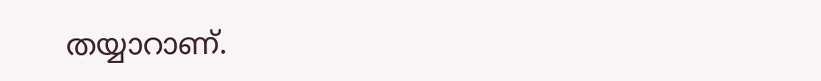തയ്യാറാണ്.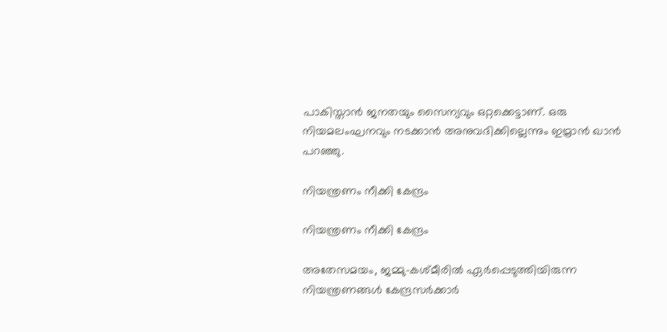പാകിസ്താന്‍ ജനതയും സൈന്യവും ഒറ്റക്കെട്ടാണ്. ഒരു നിയമലംഘനവും നടക്കാന്‍ അനുവദിക്കില്ലെന്നും ഇമ്രാന്‍ ഖാന്‍ പറഞ്ഞു.

നിയന്ത്രണം നീക്കി കേന്ദ്രം

നിയന്ത്രണം നീക്കി കേന്ദ്രം

അതേസമയം, ജമ്മു-കശ്മീരില്‍ ഏര്‍പ്പെടുത്തിയിരുന്ന നിയന്ത്രണങ്ങള്‍ കേന്ദ്രസര്‍ക്കാര്‍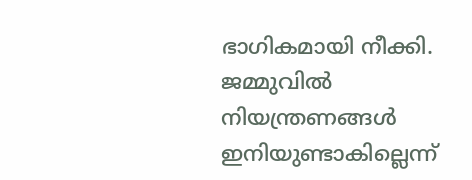ഭാഗികമായി നീക്കി. ജമ്മുവില്‍ നിയന്ത്രണങ്ങള്‍ ഇനിയുണ്ടാകില്ലെന്ന്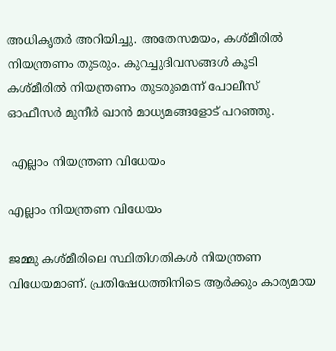അധികൃതര്‍ അറിയിച്ചു. അതേസമയം, കശ്മീരില്‍ നിയന്ത്രണം തുടരും. കുറച്ചുദിവസങ്ങള്‍ കൂടി കശ്മീരില്‍ നിയന്ത്രണം തുടരുമെന്ന് പോലീസ് ഓഫീസര്‍ മുനീര്‍ ഖാന്‍ മാധ്യമങ്ങളോട് പറഞ്ഞു.

 എല്ലാം നിയന്ത്രണ വിധേയം

എല്ലാം നിയന്ത്രണ വിധേയം

ജമ്മു കശ്മീരിലെ സ്ഥിതിഗതികള്‍ നിയന്ത്രണ വിധേയമാണ്. പ്രതിഷേധത്തിനിടെ ആര്‍ക്കും കാര്യമായ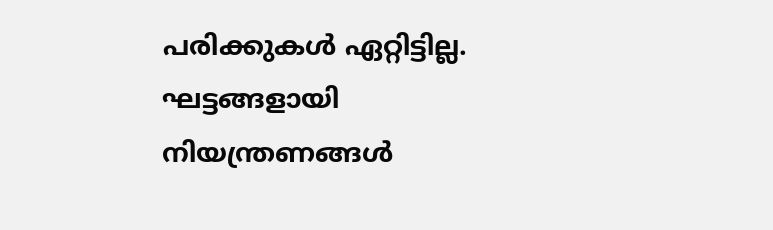പരിക്കുകള്‍ ഏറ്റിട്ടില്ല. ഘട്ടങ്ങളായി നിയന്ത്രണങ്ങള്‍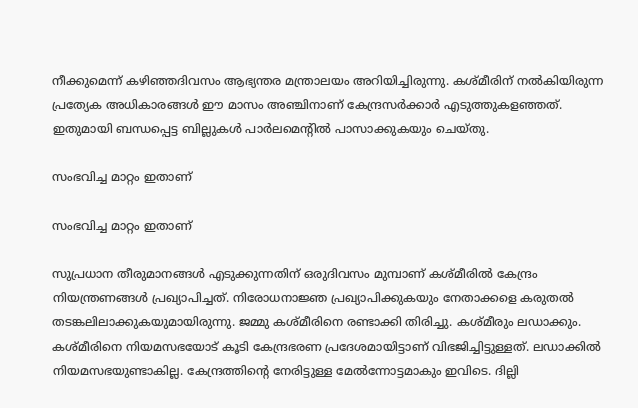നീക്കുമെന്ന് കഴിഞ്ഞദിവസം ആഭ്യന്തര മന്ത്രാലയം അറിയിച്ചിരുന്നു. കശ്മീരിന് നല്‍കിയിരുന്ന പ്രത്യേക അധികാരങ്ങള്‍ ഈ മാസം അഞ്ചിനാണ് കേന്ദ്രസര്‍ക്കാര്‍ എടുത്തുകളഞ്ഞത്. ഇതുമായി ബന്ധപ്പെട്ട ബില്ലുകള്‍ പാര്‍ലമെന്റില്‍ പാസാക്കുകയും ചെയ്തു.

സംഭവിച്ച മാറ്റം ഇതാണ്

സംഭവിച്ച മാറ്റം ഇതാണ്

സുപ്രധാന തീരുമാനങ്ങള്‍ എടുക്കുന്നതിന് ഒരുദിവസം മുമ്പാണ് കശ്മീരില്‍ കേന്ദ്രം നിയന്ത്രണങ്ങള്‍ പ്രഖ്യാപിച്ചത്. നിരോധനാജ്ഞ പ്രഖ്യാപിക്കുകയും നേതാക്കളെ കരുതല്‍ തടങ്കലിലാക്കുകയുമായിരുന്നു. ജമ്മു കശ്മീരിനെ രണ്ടാക്കി തിരിച്ചു. കശ്മീരും ലഡാക്കും. കശ്മീരിനെ നിയമസഭയോട് കൂടി കേന്ദ്രഭരണ പ്രദേശമായിട്ടാണ് വിഭജിച്ചിട്ടുള്ളത്. ലഡാക്കില്‍ നിയമസഭയുണ്ടാകില്ല. കേന്ദ്രത്തിന്റെ നേരിട്ടുള്ള മേല്‍ന്നോട്ടമാകും ഇവിടെ. ദില്ലി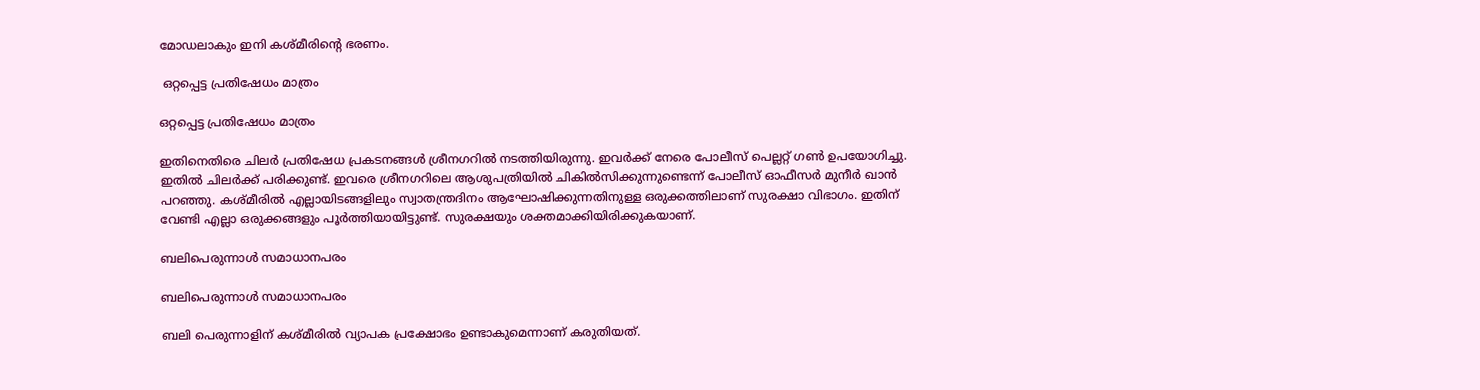മോഡലാകും ഇനി കശ്മീരിന്റെ ഭരണം.

 ഒറ്റപ്പെട്ട പ്രതിഷേധം മാത്രം

ഒറ്റപ്പെട്ട പ്രതിഷേധം മാത്രം

ഇതിനെതിരെ ചിലര്‍ പ്രതിഷേധ പ്രകടനങ്ങള്‍ ശ്രീനഗറില്‍ നടത്തിയിരുന്നു. ഇവര്‍ക്ക് നേരെ പോലീസ് പെല്ലറ്റ് ഗണ്‍ ഉപയോഗിച്ചു. ഇതില്‍ ചിലര്‍ക്ക് പരിക്കുണ്ട്. ഇവരെ ശ്രീനഗറിലെ ആശുപത്രിയില്‍ ചികില്‍സിക്കുന്നുണ്ടെന്ന് പോലീസ് ഓഫീസര്‍ മുനീര്‍ ഖാന്‍ പറഞ്ഞു. കശ്മീരില്‍ എല്ലായിടങ്ങളിലും സ്വാതന്ത്രദിനം ആഘോഷിക്കുന്നതിനുള്ള ഒരുക്കത്തിലാണ് സുരക്ഷാ വിഭാഗം. ഇതിന് വേണ്ടി എല്ലാ ഒരുക്കങ്ങളും പൂര്‍ത്തിയായിട്ടുണ്ട്. സുരക്ഷയും ശക്തമാക്കിയിരിക്കുകയാണ്.

ബലിപെരുന്നാള്‍ സമാധാനപരം

ബലിപെരുന്നാള്‍ സമാധാനപരം

ബലി പെരുന്നാളിന് കശ്മീരില്‍ വ്യാപക പ്രക്ഷോഭം ഉണ്ടാകുമെന്നാണ് കരുതിയത്.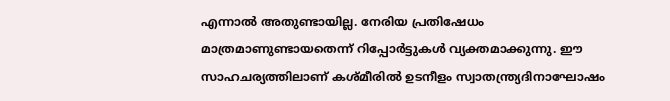എന്നാല്‍ അതുണ്ടായില്ല. നേരിയ പ്രതിഷേധം മാത്രമാണുണ്ടായതെന്ന് റിപ്പോര്‍ട്ടുകള്‍ വ്യക്തമാക്കുന്നു. ഈ സാഹചര്യത്തിലാണ് കശ്മീരില്‍ ഉടനീളം സ്വാതന്ത്ര്യദിനാഘോഷം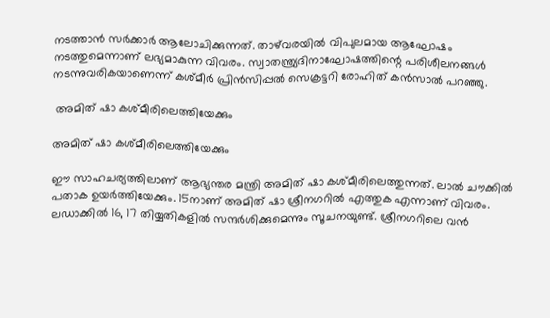നടത്താന്‍ സര്‍ക്കാര്‍ ആലോചിക്കുന്നത്. താഴ്‌വരയില്‍ വിപുലമായ ആഘോഷം നടത്തുമെന്നാണ് ലഭ്യമാകുന്ന വിവരം. സ്വാതന്ത്ര്യദിനാഘോഷത്തിന്റെ പരിശീലനങ്ങള്‍ നടന്നുവരികയാണെന്ന് കശ്മീര്‍ പ്രിന്‍സിപ്പല്‍ സെക്രട്ടറി രോഹിത് കന്‍സാല്‍ പറഞ്ഞു.

 അമിത് ഷാ കശ്മീരിലെത്തിയേക്കും

അമിത് ഷാ കശ്മീരിലെത്തിയേക്കും

ഈ സാഹചര്യത്തിലാണ് ആഭ്യന്തര മന്ത്രി അമിത് ഷാ കശ്മീരിലെത്തുന്നത്. ലാല്‍ ചൗക്കില്‍ പതാക ഉയര്‍ത്തിയേക്കും. 15നാണ് അമിത് ഷാ ശ്രീനഗറില്‍ എത്തുക എന്നാണ് വിവരം. ലഡാക്കില്‍ 16, 17 തിയ്യതികളില്‍ സന്ദര്‍ശിക്കുമെന്നും സൂചനയുണ്ട്. ശ്രീനഗറിലെ വന്‍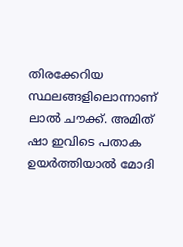തിരക്കേറിയ സ്ഥലങ്ങളിലൊന്നാണ് ലാല്‍ ചൗക്ക്. അമിത് ഷാ ഇവിടെ പതാക ഉയര്‍ത്തിയാല്‍ മോദി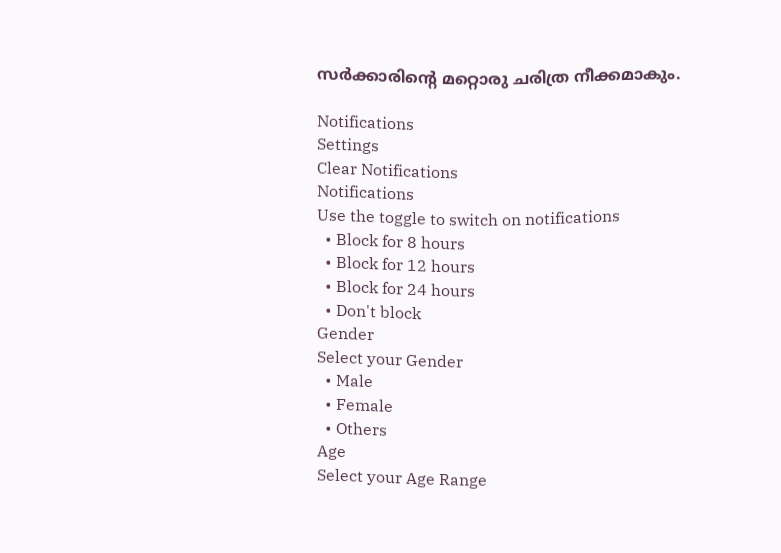സര്‍ക്കാരിന്റെ മറ്റൊരു ചരിത്ര നീക്കമാകും.

Notifications
Settings
Clear Notifications
Notifications
Use the toggle to switch on notifications
  • Block for 8 hours
  • Block for 12 hours
  • Block for 24 hours
  • Don't block
Gender
Select your Gender
  • Male
  • Female
  • Others
Age
Select your Age Range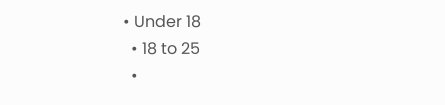• Under 18
  • 18 to 25
  •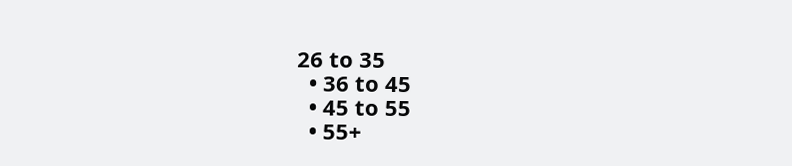26 to 35
  • 36 to 45
  • 45 to 55
  • 55+